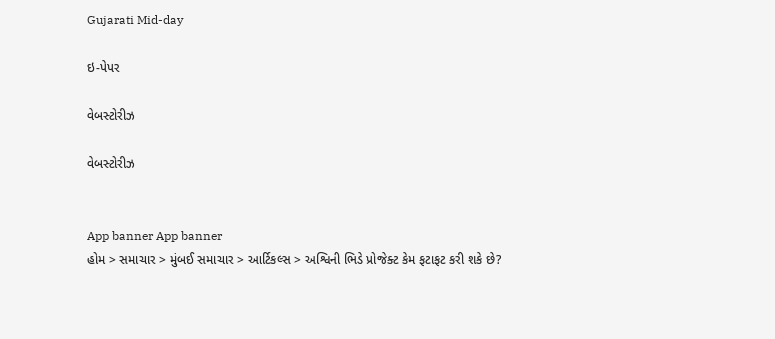Gujarati Mid-day

ઇ-પેપર

વેબસ્ટોરીઝ

વેબસ્ટોરીઝ


App banner App banner
હોમ > સમાચાર > મુંબઈ સમાચાર > આર્ટિકલ્સ > અશ્વિની ભિડે પ્રોજેક્ટ કેમ ફટાફટ કરી શકે છે?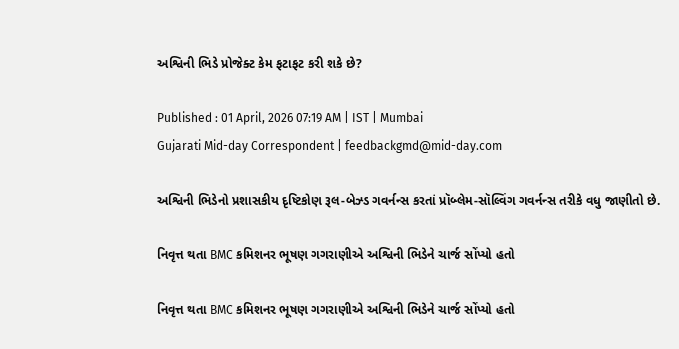અશ્વિની ભિડે પ્રોજેક્ટ કેમ ફટાફટ કરી શકે છે?

Published : 01 April, 2026 07:19 AM | IST | Mumbai
Gujarati Mid-day Correspondent | feedbackgmd@mid-day.com

અશ્વિની ભિડેનો પ્રશાસકીય દૃષ્ટિકોણ રૂલ-બેઝ્ડ ગવર્નન્સ કરતાં પ્રૉબ્લેમ-સૉલ્વિંગ ગવર્નન્સ તરીકે વધુ જાણીતો છે.

નિવૃત્ત થતા BMC કમિશનર ભૂષણ ગગરાણીએ અશ્વિની ભિડેને ચાર્જ સોંપ્યો હતો

નિવૃત્ત થતા BMC કમિશનર ભૂષણ ગગરાણીએ અશ્વિની ભિડેને ચાર્જ સોંપ્યો હતો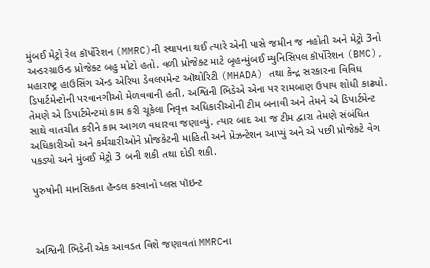મુંબઈ મેટ્રો રેલ કૉર્પોરેશન (MMRC)ની સ્થાપના થઈ ત્યારે એની પાસે જમીન જ નહોતી અને મેટ્રો 3નો અન્ડરગ્રાઉન્ડ પ્રોજેક્ટ બહુ મોટો હતો. વળી પ્રોજેક્ટ માટે બૃહન્મુંબઈ મ્યુનિસિપલ કૉર્પોરેશન (BMC), મહારાષ્ટ્ર હાઉસિંગ ઍન્ડ એરિયા ડેવલપમેન્ટ ઑથોરિટી (MHADA) તથા કેન્દ્ર સરકારના વિવિધ ડિપાર્ટમેન્ટોની પરવાનગીઓ મેળવવાની હતી. અશ્વિની ભિડેએ એના પર રામબાણ ઉપાય શોધી કાઢ્યો. તેમણે એ ડિપાર્ટમેન્ટમાં કામ કરી ચૂકેલા નિવૃત્ત અધિકારીઓની ટીમ બનાવી અને તેમને એ ડિપાર્ટમેન્ટ સાથે વાતચીત કરીને કામ આગળ વધારવા જણાવ્યું. ત્યાર બાદ આ જ ટીમ દ્વારા તેમણે સંબંધિત અધિકારીઓ અને કર્મચારીઓને પ્રોજકેટની માહિતી અને પ્રેઝન્ટેશન આપ્યું અને એ પછી પ્રોજેક્ટે વેગ પકડ્યો અને મુંબઈ મેટ્રો 3 બની શકી તથા દોડી શકી.

પુરુષોની માનસિકતા હૅન્ડલ કરવાનો પ્લસ પૉઇન્ટ



અશ્વિની ભિડેની એક આવડત વિશે જણાવતાં MMRCના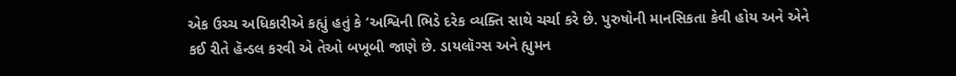એક ઉચ્ચ અધિકારીએ કહ્યું હતું કે ‘અશ્વિની ભિડે દરેક વ્યક્તિ સાથે ચર્ચા કરે છે. પુરુષોની માનસિકતા કેવી હોય અને એને કઈ રીતે હૅન્ડલ કરવી એ તેઓ બખૂબી જાણે છે. ડાયલૉગ્સ અને હ્યુમન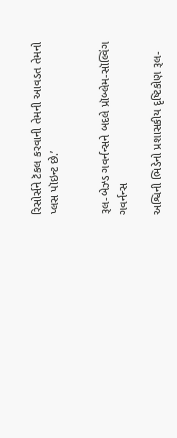રિસોર્સને ટૅકલ કરવાની તેમની આવડત તેમનો પ્લસ પૉઇન્ટ છે.’


રૂલ-બેઝ્ડ ગવર્નન્સને બદલે પ્રૉબ્લેમ-સૉલ્વિંગ ગવર્નન્સ

અશ્વિની ભિડેનો પ્રશાસકીય દૃષ્ટિકોણ રૂલ-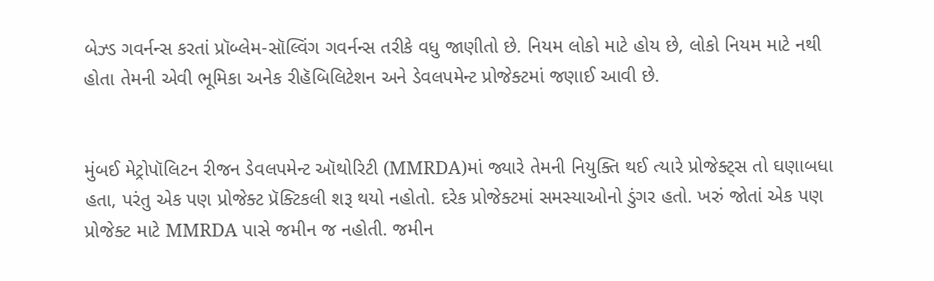બેઝ્ડ ગવર્નન્સ કરતાં પ્રૉબ્લેમ-સૉલ્વિંગ ગવર્નન્સ તરીકે વધુ જાણીતો છે. નિયમ લોકો માટે હોય છે, લોકો નિયમ માટે નથી હોતા તેમની એવી ભૂમિકા અનેક રીહૅબિલિટેશન અને ડેવલપમેન્ટ પ્રોજેક્ટમાં જણાઈ આવી છે.


મુંબઈ મેટ્રોપૉલિટન રીજન ડેવલપમેન્ટ ઑથોરિટી (MMRDA)માં જ્યારે તેમની નિયુક્તિ થઈ ત્યારે પ્રોજેક્ટ્સ તો ઘણાબધા હતા, પરંતુ એક પણ પ્રોજેક્ટ પ્રૅક્ટિકલી શરૂ થયો નહોતો. દરેક પ્રોજેક્ટમાં સમસ્યાઓનો ડુંગર હતો. ખરું જોતાં એક પણ પ્રોજેક્ટ માટે MMRDA પાસે જમીન જ નહોતી. જમીન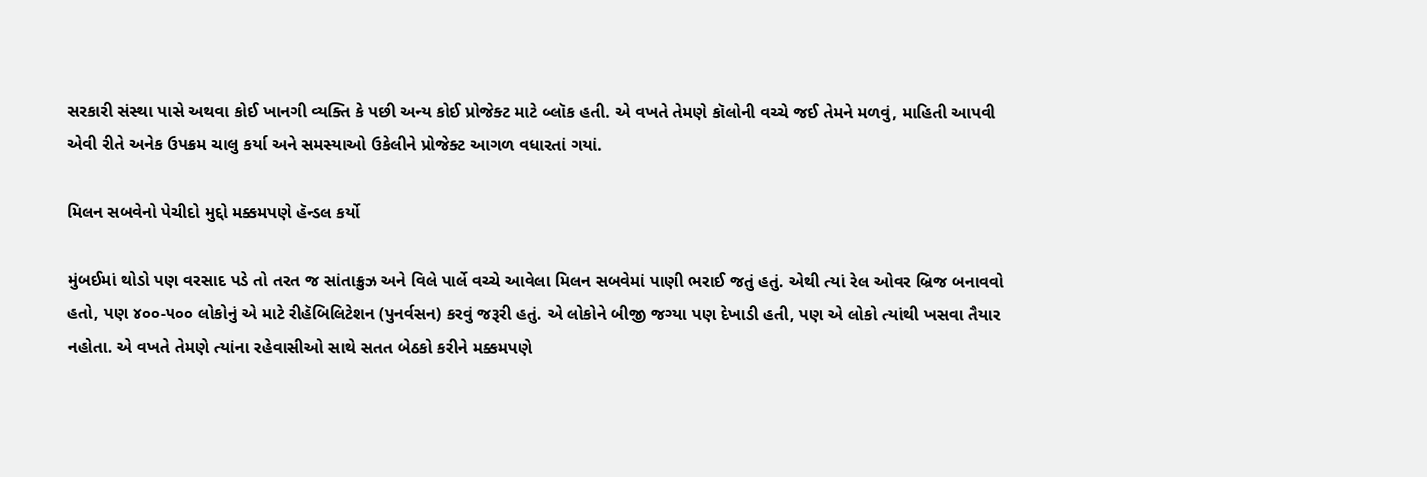સરકારી સંસ્થા પાસે અથવા કોઈ ખાનગી વ્યક્તિ કે પછી અન્ય કોઈ પ્રોજેક્ટ માટે બ્લૉક હતી. એ વખતે તેમણે કૉલોની વચ્ચે જઈ તેમને મળવું, માહિતી આપવી એવી રીતે અનેક ઉપક્રમ ચાલુ કર્યા અને સમસ્યાઓ ઉકેલીને પ્રોજેક્ટ આગળ વધારતાં ગયાં.

મિલન સબવેનો પેચીદો મુદ્દો મક્કમપણે હૅન્ડલ કર્યો

મુંબઈમાં થોડો પણ વરસાદ પડે તો તરત જ સાંતાક્રુઝ અને વિલે પાર્લે વચ્ચે આવેલા મિલન સબવેમાં પાણી ભરાઈ જતું હતું. એથી ત્યાં રેલ ઓવર બ્રિજ બનાવવો હતો, પણ ૪૦૦-૫૦૦ લોકોનું એ માટે રીહૅબિલિટેશન (પુનર્વસન) કરવું જરૂરી હતું. એ લોકોને બીજી જગ્યા પણ દેખાડી હતી, પણ એ લોકો ત્યાંથી ખસવા તૈયાર નહોતા. એ વખતે તેમણે ત્યાંના રહેવાસીઓ સાથે સતત બેઠકો કરીને મક્કમપણે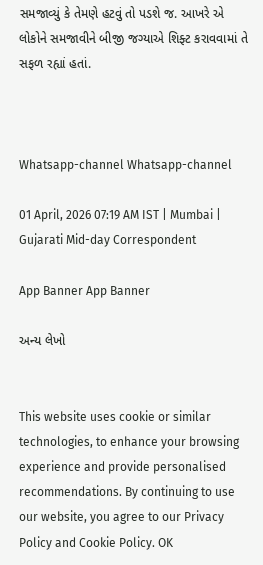સમજાવ્યું કે તેમણે હટવું તો પડશે જ. આખરે એ લોકોને સમજાવીને બીજી જગ્યાએ શિફ્ટ કરાવવામાં તે સફળ રહ્યાં હતાં.



Whatsapp-channel Whatsapp-channel

01 April, 2026 07:19 AM IST | Mumbai | Gujarati Mid-day Correspondent

App Banner App Banner

અન્ય લેખો


This website uses cookie or similar technologies, to enhance your browsing experience and provide personalised recommendations. By continuing to use our website, you agree to our Privacy Policy and Cookie Policy. OK